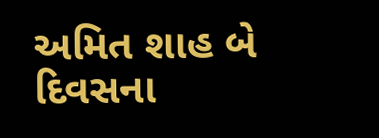અમિત શાહ બે દિવસના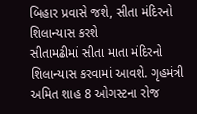બિહાર પ્રવાસે જશે, સીતા મંદિરનો શિલાન્યાસ કરશે
સીતામઢીમાં સીતા માતા મંદિરનો શિલાન્યાસ કરવામાં આવશે. ગૃહમંત્રી અમિત શાહ 8 ઓગસ્ટના રોજ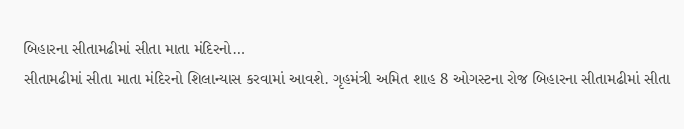બિહારના સીતામઢીમાં સીતા માતા મંદિરનો…
સીતામઢીમાં સીતા માતા મંદિરનો શિલાન્યાસ કરવામાં આવશે. ગૃહમંત્રી અમિત શાહ 8 ઓગસ્ટના રોજ બિહારના સીતામઢીમાં સીતા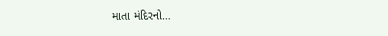માતા મંદિરનો…